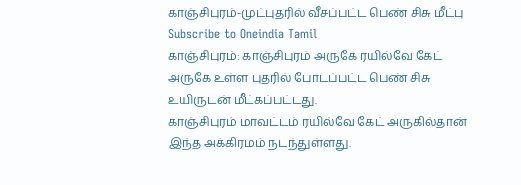காஞ்சிபுரம்-முட்புதரில் வீசப்பட்ட பெண் சிசு மீட்பு
Subscribe to Oneindia Tamil
காஞ்சிபுரம்: காஞ்சிபுரம் அருகே ரயில்வே கேட் அருகே உள்ள புதரில் போடப்பட்ட பெண் சிசு உயிருடன் மீட்கப்பட்டது.
காஞ்சிபுரம் மாவட்டம் ரயில்வே கேட் அருகில்தான் இந்த அக்கிரமம் நடந்துள்ளது.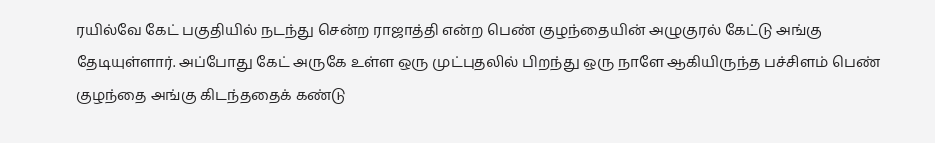ரயில்வே கேட் பகுதியில் நடந்து சென்ற ராஜாத்தி என்ற பெண் குழந்தையின் அழுகுரல் கேட்டு அங்கு தேடியுள்ளார். அப்போது கேட் அருகே உள்ள ஒரு முட்புதலில் பிறந்து ஒரு நாளே ஆகியிருந்த பச்சிளம் பெண் குழந்தை அங்கு கிடந்ததைக் கண்டு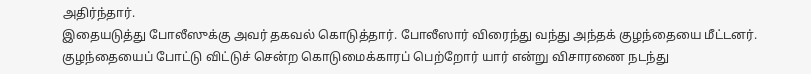அதிர்ந்தார்.
இதையடுத்து போலீஸுக்கு அவர் தகவல் கொடுத்தார். போலீஸார் விரைந்து வந்து அந்தக் குழந்தையை மீட்டனர். குழந்தையைப் போட்டு விட்டுச் சென்ற கொடுமைக்காரப் பெற்றோர் யார் என்று விசாரணை நடந்து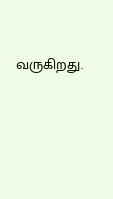வருகிறது.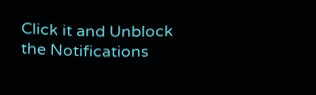Click it and Unblock the Notifications